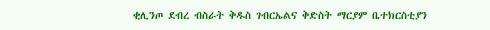ቂሊንጦ ደብረ ብስራት ቅዱስ ገብርኤልና ቅድስት ማርያም ቤተክርስቲያን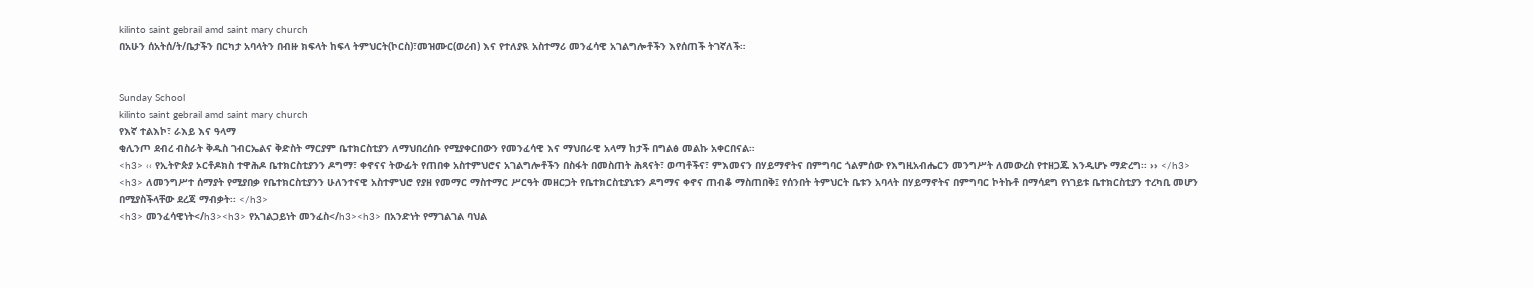kilinto saint gebrail amd saint mary church
በአሁን ሰአትሰ/ት/ቤታችን በርካታ አባላትን በብዙ ክፍላት ከፍላ ትምህርት(ኮርስ)፣መዝሙር(ወረብ) እና የተለያዪ አስተማሪ መንፈሳዊ አገልግሎቶችን እየሰጠች ትገኛለች።


Sunday School
kilinto saint gebrail amd saint mary church
የእኛ ተልእኮ፣ ራእይ እና ዓላማ
ቂሊንጦ ደብረ ብስራት ቅዱስ ገብርኤልና ቅድስት ማርያም ቤተክርስቲያን ለማህበረሰቡ የሚያቀርበውን የመንፈሳዊ እና ማህበራዊ አላማ ከታች በግልፅ መልኩ አቀርበናል።
<h3> ‹‹ የኢትዮጵያ ኦርቶዶክስ ተዋሕዶ ቤተክርስቲያንን ዶግማ፣ ቀኖናና ትውፊት የጠበቀ አስተምህሮና አገልግሎቶችን በስፋት በመስጠት ሕጻናት፣ ወጣቶችና፣ ምእመናን በሃይማኖትና በምግባር ጎልምሰው የእግዚአብሔርን መንግሥት ለመውረስ የተዘጋጁ እንዲሆኑ ማድረግ፡፡ ›› </h3>
<h3> ለመንግሥተ ሰማያት የሚያበቃ የቤተክርስቲያንን ሁለንተናዊ አስተምህሮ የያዘ የመማር ማስተማር ሥርዓት መዘርጋት የቤተክርስቲያኒቱን ዶግማና ቀኖና ጠብቆ ማስጠበቅ፤ የሰንበት ትምህርት ቤቱን አባላት በሃይማኖትና በምግባር ኮትኩቶ በማሳደግ የነገይቱ ቤተክርስቲያን ተረካቢ መሆን በሚያስችላቸው ደረጃ ማብቃት፡፡ </h3>
<h3> መንፈሳዊነት</h3><h3> የአገልጋይነት መንፈስ</h3><h3> በአንድነት የማገልገል ባህል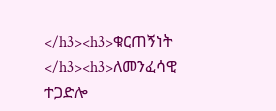</h3><h3>ቁርጠኝነት </h3><h3>ለመንፈሳዊ ተጋድሎ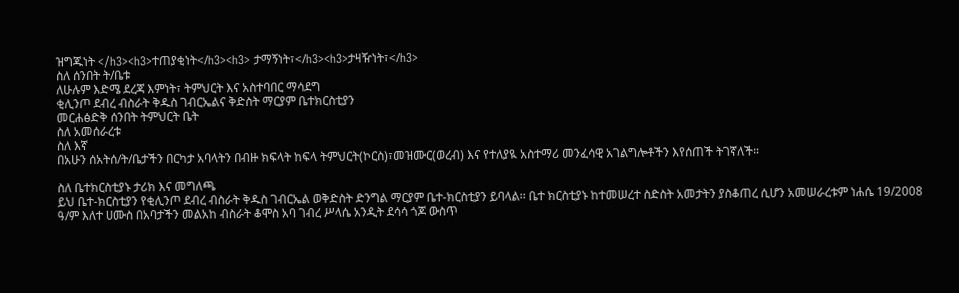ዝግጁነት </h3><h3>ተጠያቂነት</h3><h3> ታማኝነት፣</h3><h3>ታዛዥነት፣</h3>
ስለ ሰንበት ት/ቤቱ
ለሁሉም እድሜ ደረጃ እምነት፣ ትምህርት እና አስተባበር ማሳደግ
ቂሊንጦ ደብረ ብስራት ቅዱስ ገብርኤልና ቅድስት ማርያም ቤተክርስቲያን
መርሐፅድቅ ሰንበት ትምህርት ቤት
ስለ አመሰራረቱ
ስለ እኛ
በአሁን ሰአትሰ/ት/ቤታችን በርካታ አባላትን በብዙ ክፍላት ከፍላ ትምህርት(ኮርስ)፣መዝሙር(ወረብ) እና የተለያዪ አስተማሪ መንፈሳዊ አገልግሎቶችን እየሰጠች ትገኛለች።

ስለ ቤተክርስቲያኑ ታሪክ እና መግለጫ
ይህ ቤተ-ክርስቲያን የቂሊንጦ ደብረ ብስራት ቅዱስ ገብርኤል ወቅድስት ድንግል ማርያም ቤተ-ክርስቲያን ይባላል፡፡ ቤተ ክርስቲያኑ ከተመሠረተ ስድስት አመታትን ያስቆጠረ ሲሆን አመሠራረቱም ነሐሴ 19/2008 ዓ/ም እለተ ሀሙስ በአባታችን መልአከ ብስራት ቆሞስ አባ ገብረ ሥላሴ አንዲት ደሳሳ ጎጆ ውስጥ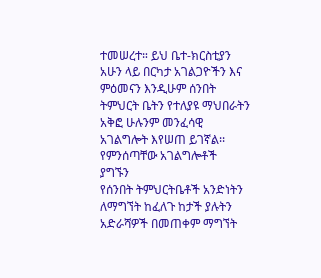ተመሠረተ። ይህ ቤተ-ክርስቲያን አሁን ላይ በርካታ አገልጋዮችን እና ምዕመናን እንዲሁም ሰንበት ትምህርት ቤትን የተለያዩ ማህበራትን አቅፎ ሁሉንም መንፈሳዊ አገልግሎት እየሠጠ ይገኛል፡፡
የምንሰጣቸው አገልግሎቶች
ያግኙን
የሰንበት ትምህርትቤቶች አንድነትን ለማግኘት ከፈለጉ ከታች ያሉትን አድራሻዎች በመጠቀም ማግኘት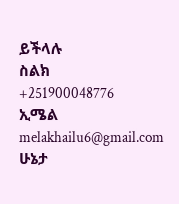ይችላሉ
ስልክ
+251900048776
ኢሜል
melakhailu6@gmail.com
ሁኔታ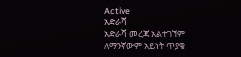Active
አድራሻ
አድራሻ መረጃ አልተገኘም
ለማንኛውም አይነት ጥያቄ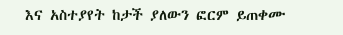እና አስተያየት ከታች ያለውን ፎርም ይጠቀሙ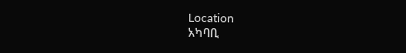Location
አካባቢ